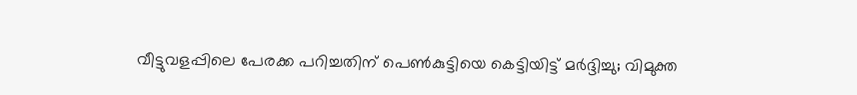വീട്ടുവളപ്പിലെ പേരക്ക പറിച്ചതിന് പെൺകുട്ടിയെ കെട്ടിയിട്ട് മർദ്ദിച്ചു; വിമുക്ത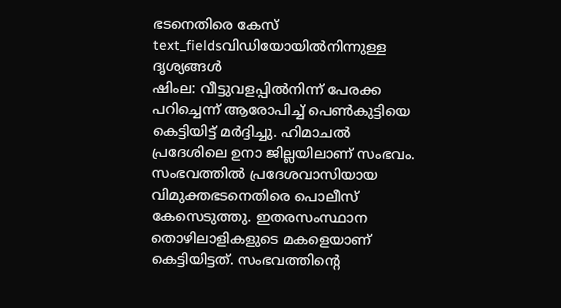ഭടനെതിരെ കേസ്
text_fieldsവിഡിയോയിൽനിന്നുള്ള ദൃശ്യങ്ങൾ
ഷിംല: വീട്ടുവളപ്പിൽനിന്ന് പേരക്ക പറിച്ചെന്ന് ആരോപിച്ച് പെൺകുട്ടിയെ കെട്ടിയിട്ട് മർദ്ദിച്ചു. ഹിമാചൽ പ്രദേശിലെ ഉനാ ജില്ലയിലാണ് സംഭവം. സംഭവത്തിൽ പ്രദേശവാസിയായ വിമുക്തഭടനെതിരെ പൊലീസ് കേസെടുത്തു. ഇതരസംസ്ഥാന തൊഴിലാളികളുടെ മകളെയാണ് കെട്ടിയിട്ടത്. സംഭവത്തിന്റെ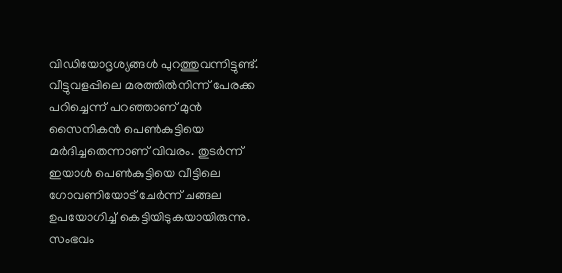വിഡിയോദൃശ്യങ്ങൾ പുറത്തുവന്നിട്ടുണ്ട്.
വീട്ടുവളപ്പിലെ മരത്തിൽനിന്ന് പേരക്ക പറിച്ചെന്ന് പറഞ്ഞാണ് മുൻ സൈനികൻ പെൺകുട്ടിയെ മർദിച്ചതെന്നാണ് വിവരം. തുടർന്ന് ഇയാൾ പെൺകുട്ടിയെ വീട്ടിലെ ഗോവണിയോട് ചേർന്ന് ചങ്ങല ഉപയോഗിച്ച് കെട്ടിയിടുകയായിരുന്നു. സംഭവം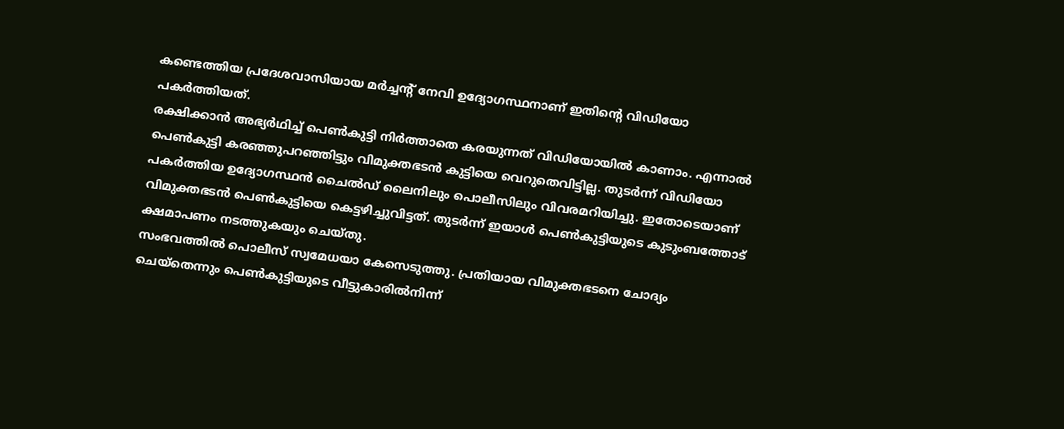കണ്ടെത്തിയ പ്രദേശവാസിയായ മർച്ചന്റ് നേവി ഉദ്യോഗസ്ഥനാണ് ഇതിന്റെ വിഡിയോ പകർത്തിയത്.
രക്ഷിക്കാൻ അഭ്യർഥിച്ച് പെൺകുട്ടി നിർത്താതെ കരയുന്നത് വിഡിയോയിൽ കാണാം. എന്നാൽ പെൺകുട്ടി കരഞ്ഞുപറഞ്ഞിട്ടും വിമുക്തഭടൻ കുട്ടിയെ വെറുതെവിട്ടില്ല. തുടർന്ന് വിഡിയോ പകർത്തിയ ഉദ്യോഗസ്ഥൻ ചൈൽഡ് ലൈനിലും പൊലീസിലും വിവരമറിയിച്ചു. ഇതോടെയാണ് വിമുക്തഭടൻ പെൺകുട്ടിയെ കെട്ടഴിച്ചുവിട്ടത്. തുടർന്ന് ഇയാൾ പെൺകുട്ടിയുടെ കുടുംബത്തോട് ക്ഷമാപണം നടത്തുകയും ചെയ്തു.
സംഭവത്തിൽ പൊലീസ് സ്വമേധയാ കേസെടുത്തു. പ്രതിയായ വിമുക്തഭടനെ ചോദ്യം ചെയ്തെന്നും പെൺകുട്ടിയുടെ വീട്ടുകാരിൽനിന്ന്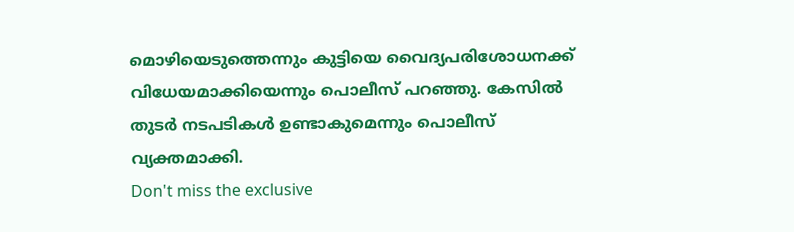മൊഴിയെടുത്തെന്നും കുട്ടിയെ വൈദ്യപരിശോധനക്ക് വിധേയമാക്കിയെന്നും പൊലീസ് പറഞ്ഞു. കേസിൽ തുടർ നടപടികൾ ഉണ്ടാകുമെന്നും പൊലീസ് വ്യക്തമാക്കി.
Don't miss the exclusive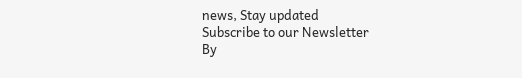news, Stay updated
Subscribe to our Newsletter
By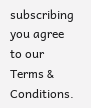subscribing you agree to our Terms & Conditions.